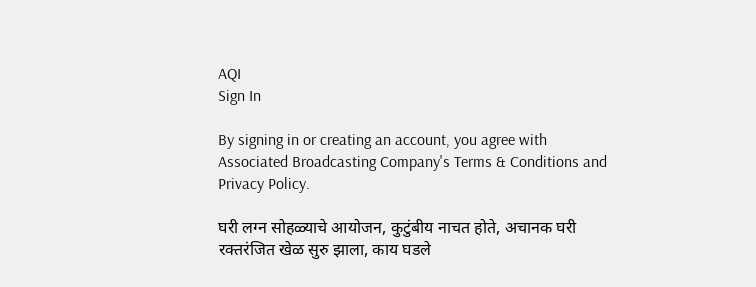AQI
Sign In

By signing in or creating an account, you agree with Associated Broadcasting Company's Terms & Conditions and Privacy Policy.

घरी लग्न सोहळ्याचे आयोजन, कुटुंबीय नाचत होते, अचानक घरी रक्तरंजित खेळ सुरु झाला, काय घडले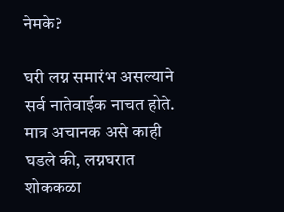नेमके?

घरी लग्न समारंभ असल्याने सर्व नातेवाईक नाचत होते. मात्र अचानक असे काही घडले की, लग्नघरात शोककळा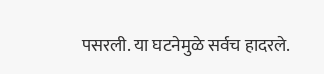पसरली. या घटनेमुळे सर्वच हादरले.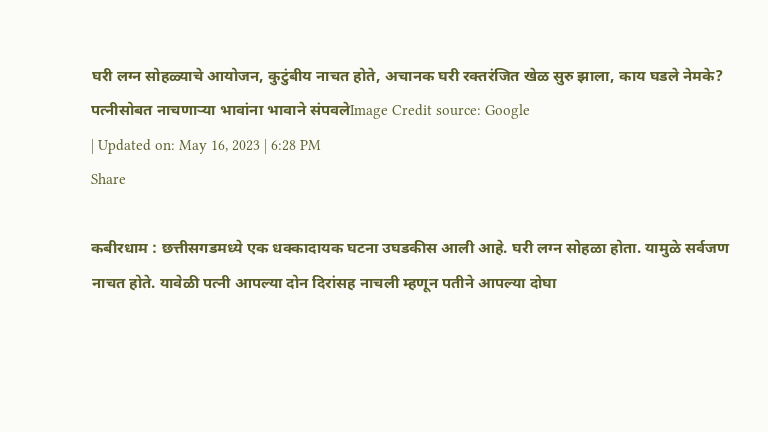घरी लग्न सोहळ्याचे आयोजन, कुटुंबीय नाचत होते, अचानक घरी रक्तरंजित खेळ सुरु झाला, काय घडले नेमके?
पत्नीसोबत नाचणाऱ्या भावांना भावाने संपवलेImage Credit source: Google
| Updated on: May 16, 2023 | 6:28 PM
Share

कबीरधाम : छत्तीसगडमध्ये एक धक्कादायक घटना उघडकीस आली आहे. घरी लग्न सोहळा होता. यामुळे सर्वजण नाचत होते. यावेळी पत्नी आपल्या दोन दिरांसह नाचली म्हणून पतीने आपल्या दोघा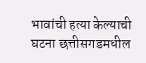भावांची हत्या केल्याची घटना छत्तीसगडमधील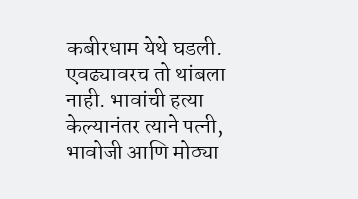कबीरधाम येथे घडली. एवढ्यावरच तो थांबला नाही. भावांची हत्या केल्यानंतर त्याने पत्नी, भावोजी आणि मोठ्या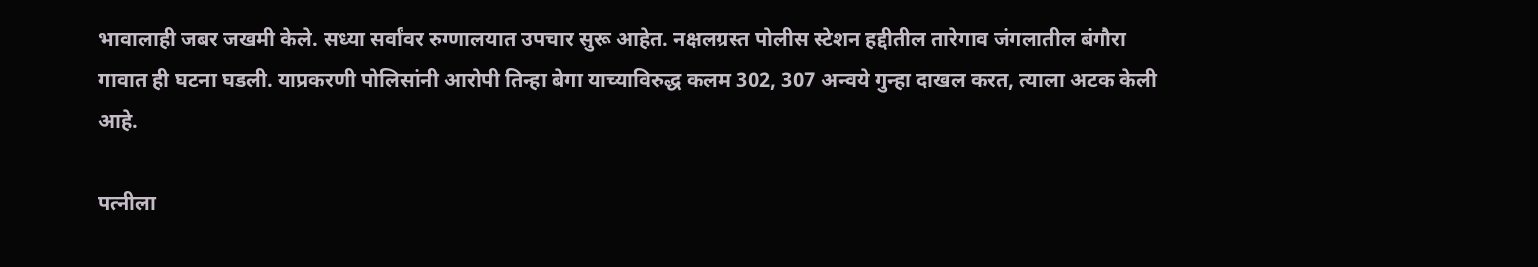भावालाही जबर जखमी केले. सध्या सर्वांवर रुग्णालयात उपचार सुरू आहेत. नक्षलग्रस्त पोलीस स्टेशन हद्दीतील तारेगाव जंगलातील बंगौरा गावात ही घटना घडली. याप्रकरणी पोलिसांनी आरोपी तिन्हा बेगा याच्याविरुद्ध कलम 302, 307 अन्वये गुन्हा दाखल करत, त्याला अटक केली आहे.

पत्नीला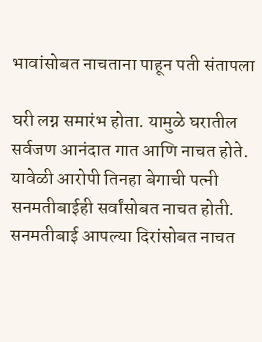भावांसोबत नाचताना पाहून पती संतापला

घरी लग्न समारंभ होता. यामुळे घरातील सर्वजण आनंदात गात आणि नाचत होते. यावेळी आरोपी तिनहा बेगाची पत्नी सनमतीबाईही सर्वांसोबत नाचत होती. सनमतीबाई आपल्या दिरांसोबत नाचत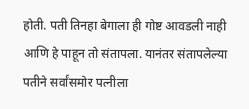होती. पती तिनहा बेगाला ही गोष्ट आवडली नाही आणि हे पाहून तो संतापला. यानंतर संतापलेल्या पतीने सर्वांसमोर पत्नीला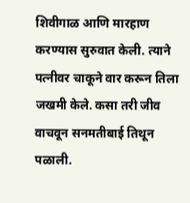शिवीगाळ आणि मारहाण करण्यास सुरुवात केली. त्याने पत्नीवर चाकूने वार करून तिला जखमी केले. कसा तरी जीव वाचवून सनमतीबाई तिथून पळाली.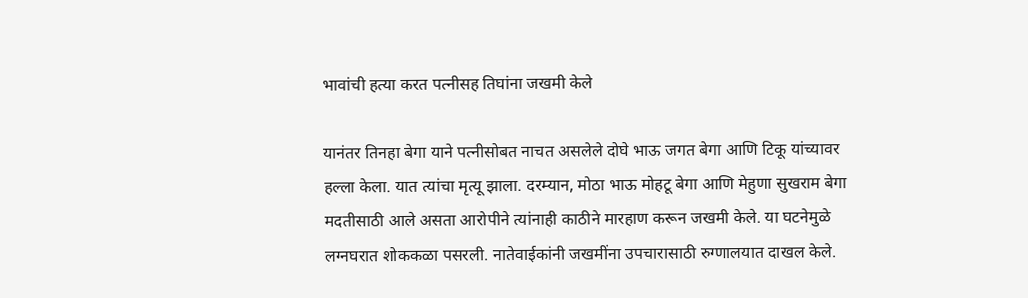भावांची हत्या करत पत्नीसह तिघांना जखमी केले

यानंतर तिनहा बेगा याने पत्नीसोबत नाचत असलेले दोघे भाऊ जगत बेगा आणि टिकू यांच्यावर हल्ला केला. यात त्यांचा मृत्यू झाला. दरम्यान, मोठा भाऊ मोहटू बेगा आणि मेहुणा सुखराम बेगा मदतीसाठी आले असता आरोपीने त्यांनाही काठीने मारहाण करून जखमी केले. या घटनेमुळे लग्नघरात शोककळा पसरली. नातेवाईकांनी जखमींना उपचारासाठी रुग्णालयात दाखल केले.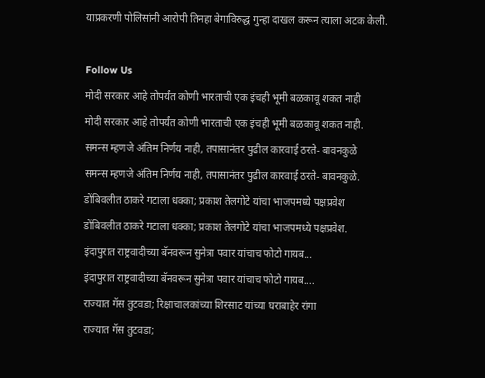याप्रकरणी पोलिसांनी आरोपी तिनहा बेगाविरुद्ध गुन्हा दाखल करून त्याला अटक केली.

Follow Us
मोदी सरकार आहे तोपर्यंत कोणी भारताची एक इंचही भूमी बळकावू शकत नाही
मोदी सरकार आहे तोपर्यंत कोणी भारताची एक इंचही भूमी बळकावू शकत नाही.
समन्स म्हणजे अंतिम निर्णय नाही, तपासानंतर पुढील कारवाई ठरते- बावनकुळे
समन्स म्हणजे अंतिम निर्णय नाही, तपासानंतर पुढील कारवाई ठरते- बावनकुळे.
डोंबिवलीत ठाकरे गटाला धक्का; प्रकाश तेलगोटे यांचा भाजपमध्ये पक्षप्रवेश
डोंबिवलीत ठाकरे गटाला धक्का; प्रकाश तेलगोटे यांचा भाजपमध्ये पक्षप्रवेश.
इंदापुरात राष्ट्रवादीच्या बॅनवरून सुनेत्रा पवार यांचाच फोटो गायब...
इंदापुरात राष्ट्रवादीच्या बॅनवरून सुनेत्रा पवार यांचाच फोटो गायब....
राज्यात गॅस तुटवडा; रिक्षाचालकांच्या शिरसाट यांच्या घराबाहेर रांगा
राज्यात गॅस तुटवडा;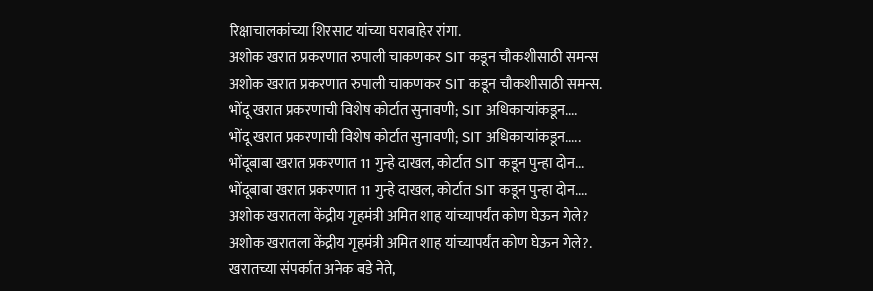रिक्षाचालकांच्या शिरसाट यांच्या घराबाहेर रांगा.
अशोक खरात प्रकरणात रुपाली चाकणकर SIT कडून चौकशीसाठी समन्स
अशोक खरात प्रकरणात रुपाली चाकणकर SIT कडून चौकशीसाठी समन्स.
भोंदू खरात प्रकरणाची विशेष कोर्टात सुनावणी; SIT अधिकाऱ्यांकडून....
भोंदू खरात प्रकरणाची विशेष कोर्टात सुनावणी; SIT अधिकाऱ्यांकडून.....
भोंदूबाबा खरात प्रकरणात 11 गुन्हे दाखल, कोर्टात SIT कडून पुन्हा दोन...
भोंदूबाबा खरात प्रकरणात 11 गुन्हे दाखल, कोर्टात SIT कडून पुन्हा दोन....
अशोक खरातला केंद्रीय गृहमंत्री अमित शाह यांच्यापर्यंत कोण घेऊन गेले?
अशोक खरातला केंद्रीय गृहमंत्री अमित शाह यांच्यापर्यंत कोण घेऊन गेले?.
खरातच्या संपर्कात अनेक बडे नेते,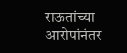राऊतांच्या आरोपांनंतर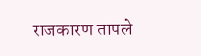राजकारण तापले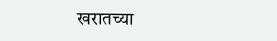खरातच्या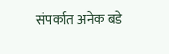संपर्कात अनेक बडे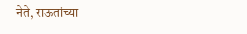नेते, राऊतांच्या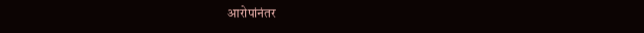आरोपांनंतर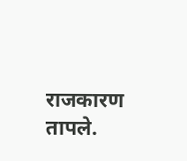राजकारण तापले.